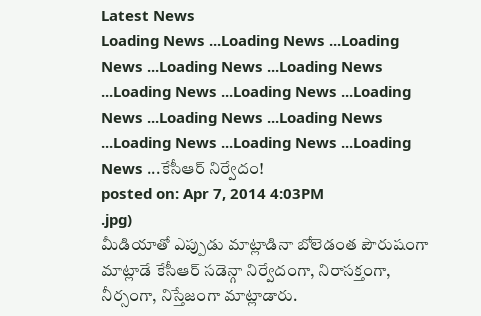Latest News
Loading News ...Loading News ...Loading News ...Loading News ...Loading News ...Loading News ...Loading News ...Loading News ...Loading News ...Loading News ...Loading News ...Loading News ...Loading News ...కేసీఆర్ నిర్వేదం!
posted on: Apr 7, 2014 4:03PM
.jpg)
మీడియాతో ఎప్పుడు మాట్లాడినా బోలెడంత పౌరుషంగా మాట్లాడే కేసీఆర్ సడెన్గా నిర్వేదంగా, నిరాసక్తంగా, నీర్సంగా, నిస్తేజంగా మాట్లాడారు.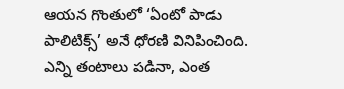ఆయన గొంతులో ‘ఏంటో పాడు పాలిటిక్స్’ అనే ధోరణి వినిపించింది. ఎన్ని తంటాలు పడినా, ఎంత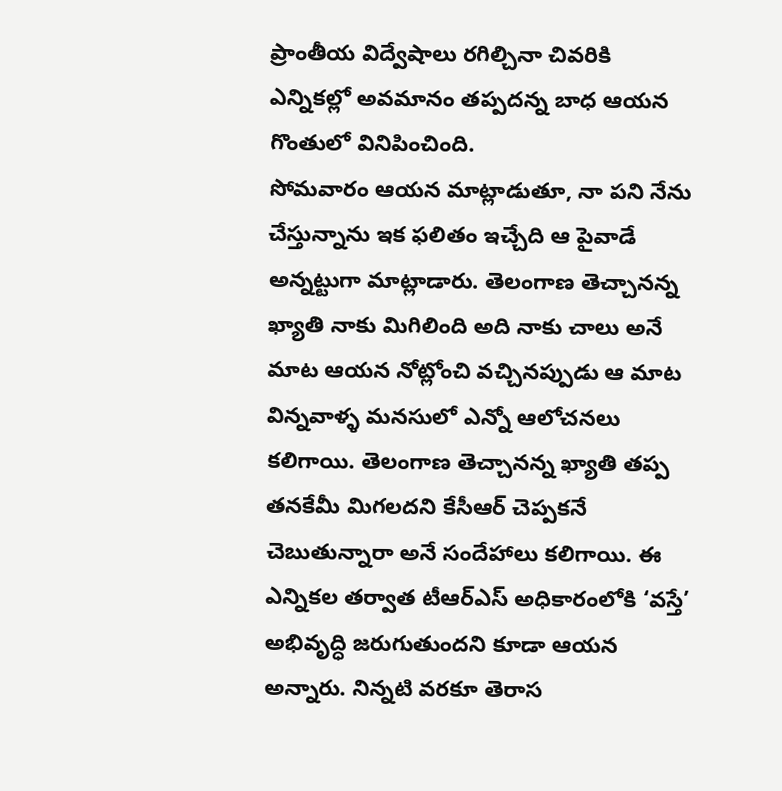ప్రాంతీయ విద్వేషాలు రగిల్చినా చివరికి ఎన్నికల్లో అవమానం తప్పదన్న బాధ ఆయన గొంతులో వినిపించింది.
సోమవారం ఆయన మాట్లాడుతూ, నా పని నేను చేస్తున్నాను ఇక ఫలితం ఇచ్చేది ఆ పైవాడే అన్నట్టుగా మాట్లాడారు. తెలంగాణ తెచ్చానన్న ఖ్యాతి నాకు మిగిలింది అది నాకు చాలు అనే మాట ఆయన నోట్లోంచి వచ్చినప్పుడు ఆ మాట విన్నవాళ్ళ మనసులో ఎన్నో ఆలోచనలు కలిగాయి. తెలంగాణ తెచ్చానన్న ఖ్యాతి తప్ప తనకేమీ మిగలదని కేసీఆర్ చెప్పకనే చెబుతున్నారా అనే సందేహాలు కలిగాయి. ఈ ఎన్నికల తర్వాత టీఆర్ఎస్ అధికారంలోకి ‘వస్తే’ అభివృద్ధి జరుగుతుందని కూడా ఆయన అన్నారు. నిన్నటి వరకూ తెరాస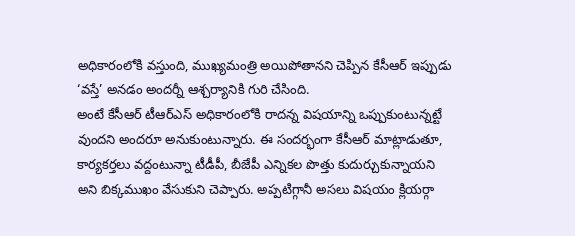అధికారంలోకి వస్తుంది, ముఖ్యమంత్రి అయిపోతానని చెప్పిన కేసీఆర్ ఇప్పుడు ‘వస్తే’ అనడం అందర్నీ ఆశ్చర్యానికి గురి చేసింది.
అంటే కేసీఆర్ టీఆర్ఎస్ అధికారంలోకి రాదన్న విషయాన్ని ఒప్పుకుంటున్నట్టే వుందని అందరూ అనుకుంటున్నారు. ఈ సందర్భంగా కేసీఆర్ మాట్లాడుతూ, కార్యకర్తలు వద్దంటున్నా టీడీపీ, బీజేపీ ఎన్నికల పొత్తు కుదుర్చుకున్నాయని అని బిక్కముఖం వేసుకుని చెప్పారు. అప్పటిగ్గానీ అసలు విషయం క్లియర్గా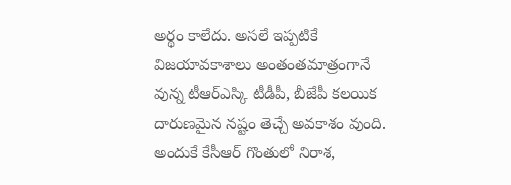అర్థం కాలేదు. అసలే ఇప్పటికే విజయావకాశాలు అంతంతమాత్రంగానే వున్న టీఆర్ఎస్కి టీడీపీ, బీజేపీ కలయిక దారుణమైన నష్టం తెచ్చే అవకాశం వుంది. అందుకే కేసీఆర్ గొంతులో నిరాశ,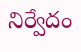నిర్వేదం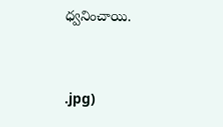ధ్వనించాయి.


.jpg)